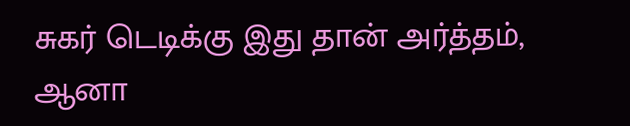சுகர் டெடிக்கு இது தான் அர்த்தம், ஆனா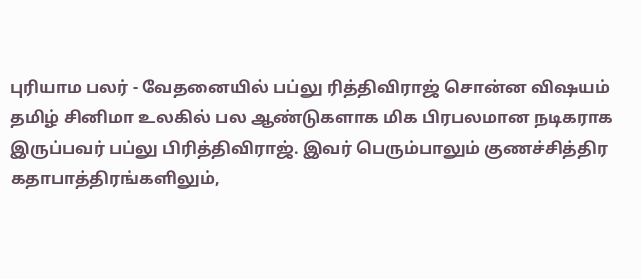புரியாம பலர் - வேதனையில் பப்லு ரித்திவிராஜ் சொன்ன விஷயம்
தமிழ் சினிமா உலகில் பல ஆண்டுகளாக மிக பிரபலமான நடிகராக இருப்பவர் பப்லு பிரித்திவிராஜ். இவர் பெரும்பாலும் குணச்சித்திர கதாபாத்திரங்களிலும்,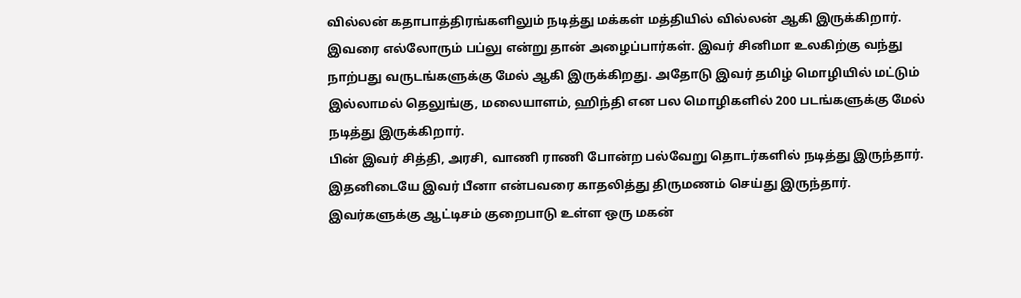வில்லன் கதாபாத்திரங்களிலும் நடித்து மக்கள் மத்தியில் வில்லன் ஆகி இருக்கிறார். இவரை எல்லோரும் பப்லு என்று தான் அழைப்பார்கள். இவர் சினிமா உலகிற்கு வந்து நாற்பது வருடங்களுக்கு மேல் ஆகி இருக்கிறது. அதோடு இவர் தமிழ் மொழியில் மட்டும் இல்லாமல் தெலுங்கு, மலையாளம், ஹிந்தி என பல மொழிகளில் 200 படங்களுக்கு மேல் நடித்து இருக்கிறார்.
பின் இவர் சித்தி, அரசி, வாணி ராணி போன்ற பல்வேறு தொடர்களில் நடித்து இருந்தார். இதனிடையே இவர் பீனா என்பவரை காதலித்து திருமணம் செய்து இருந்தார். இவர்களுக்கு ஆட்டிசம் குறைபாடு உள்ள ஒரு மகன்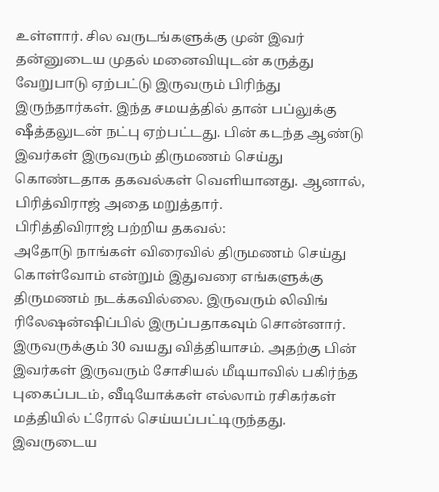உள்ளார். சில வருடங்களுக்கு முன் இவர் தன்னுடைய முதல் மனைவியுடன் கருத்து வேறுபாடு ஏற்பட்டு இருவரும் பிரிந்து இருந்தார்கள். இந்த சமயத்தில் தான் பப்லுக்கு ஷீத்தலுடன் நட்பு ஏற்பட்டது. பின் கடந்த ஆண்டு இவர்கள் இருவரும் திருமணம் செய்து கொண்டதாக தகவல்கள் வெளியானது. ஆனால், பிரித்விராஜ் அதை மறுத்தார்.
பிரித்திவிராஜ் பற்றிய தகவல்:
அதோடு நாங்கள் விரைவில் திருமணம் செய்து கொள்வோம் என்றும் இதுவரை எங்களுக்கு திருமணம் நடக்கவில்லை. இருவரும் லிவிங் ரிலேஷன்ஷிப்பில் இருப்பதாகவும் சொன்னார். இருவருக்கும் 30 வயது வித்தியாசம். அதற்கு பின் இவர்கள் இருவரும் சோசியல் மீடியாவில் பகிர்ந்த புகைப்படம், வீடியோக்கள் எல்லாம் ரசிகர்கள் மத்தியில் ட்ரோல் செய்யப்பட்டிருந்தது. இவருடைய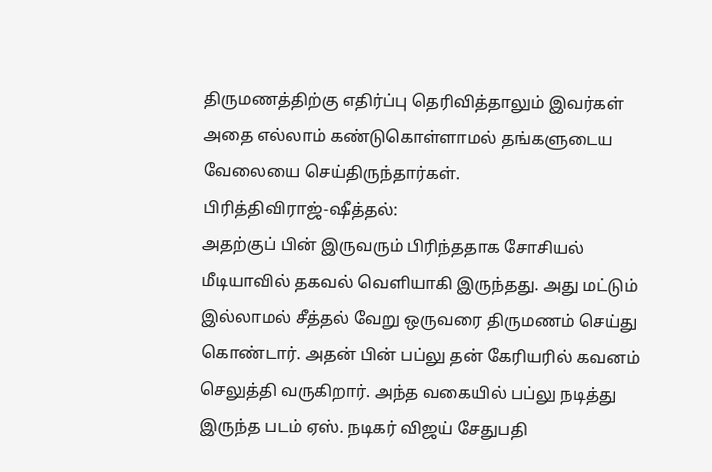திருமணத்திற்கு எதிர்ப்பு தெரிவித்தாலும் இவர்கள் அதை எல்லாம் கண்டுகொள்ளாமல் தங்களுடைய வேலையை செய்திருந்தார்கள்.
பிரித்திவிராஜ்-ஷீத்தல்:
அதற்குப் பின் இருவரும் பிரிந்ததாக சோசியல் மீடியாவில் தகவல் வெளியாகி இருந்தது. அது மட்டும் இல்லாமல் சீத்தல் வேறு ஒருவரை திருமணம் செய்து கொண்டார். அதன் பின் பப்லு தன் கேரியரில் கவனம் செலுத்தி வருகிறார். அந்த வகையில் பப்லு நடித்து இருந்த படம் ஏஸ். நடிகர் விஜய் சேதுபதி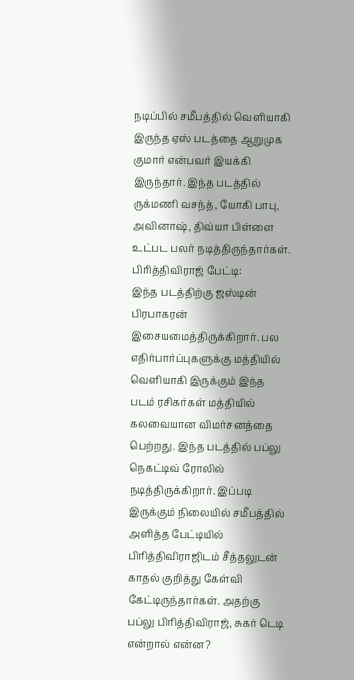நடிப்பில் சமீபத்தில் வெளியாகி இருந்த ஏஸ் படத்தை ஆறுமுக குமார் என்பவர் இயக்கி இருந்தார். இந்த படத்தில் ருக்மணி வசந்த், யோகி பாபு, அவினாஷ், திவ்யா பிள்ளை உட்பட பலர் நடித்திருந்தார்கள்.
பிரித்திவிராஜ் பேட்டி:
இந்த படத்திற்கு ஜஸ்டின் பிரபாகரன் இசையமைத்திருக்கிறார். பல எதிர்பார்ப்புகளுக்கு மத்தியில் வெளியாகி இருக்கும் இந்த படம் ரசிகர்கள் மத்தியில் கலவையான விமர்சனத்தை பெற்றது. இந்த படத்தில் பப்லு நெகட்டிவ் ரோலில் நடித்திருக்கிறார். இப்படி இருக்கும் நிலையில் சமீபத்தில் அளித்த பேட்டியில் பிரித்திவிராஜிடம் சீத்தலுடன் காதல் குறித்து கேள்வி கேட்டிருந்தார்கள். அதற்கு பப்லு பிரித்திவிராஜ், சுகர் டெடி என்றால் என்ன?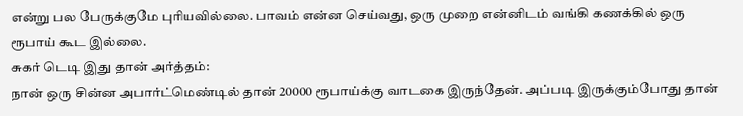என்று பல பேருக்குமே புரியவில்லை. பாவம் என்ன செய்வது, ஒரு முறை என்னிடம் வங்கி கணக்கில் ஒரு ரூபாய் கூட இல்லை.
சுகர் டெடி இது தான் அர்த்தம்:
நான் ஒரு சின்ன அபார்ட்மெண்டில் தான் 20000 ரூபாய்க்கு வாடகை இருந்தேன். அப்படி இருக்கும்போது தான்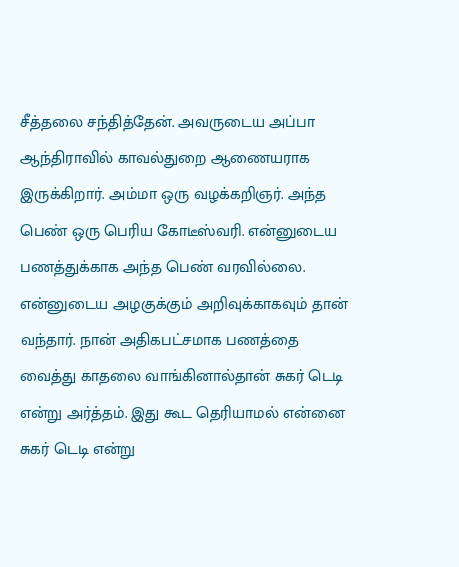சீத்தலை சந்தித்தேன். அவருடைய அப்பா ஆந்திராவில் காவல்துறை ஆணையராக இருக்கிறார். அம்மா ஒரு வழக்கறிஞர். அந்த பெண் ஒரு பெரிய கோடீஸ்வரி. என்னுடைய பணத்துக்காக அந்த பெண் வரவில்லை. என்னுடைய அழகுக்கும் அறிவுக்காகவும் தான் வந்தார். நான் அதிகபட்சமாக பணத்தை வைத்து காதலை வாங்கினால்தான் சுகர் டெடி என்று அர்த்தம். இது கூட தெரியாமல் என்னை சுகர் டெடி என்று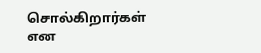சொல்கிறார்கள் என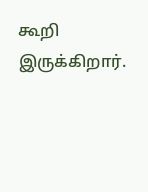கூறி இருக்கிறார்.